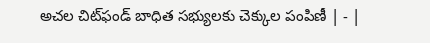అచల చిట్‌ఫండ్‌ బాధిత సభ్యులకు చెక్కుల పంపిణీ | - |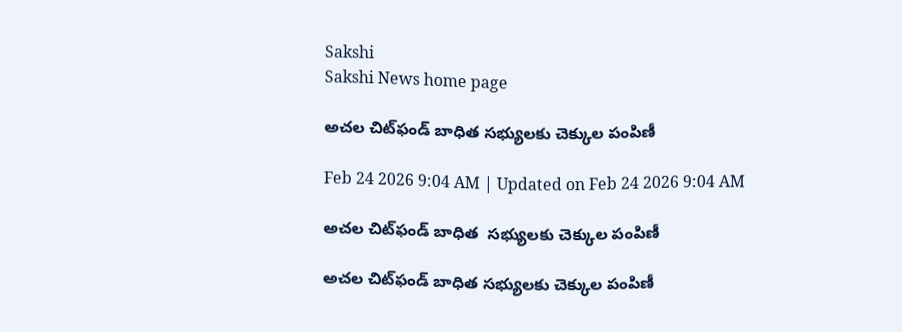Sakshi
Sakshi News home page

అచల చిట్‌ఫండ్‌ బాధిత సభ్యులకు చెక్కుల పంపిణీ

Feb 24 2026 9:04 AM | Updated on Feb 24 2026 9:04 AM

అచల చిట్‌ఫండ్‌ బాధిత  సభ్యులకు చెక్కుల పంపిణీ

అచల చిట్‌ఫండ్‌ బాధిత సభ్యులకు చెక్కుల పంపిణీ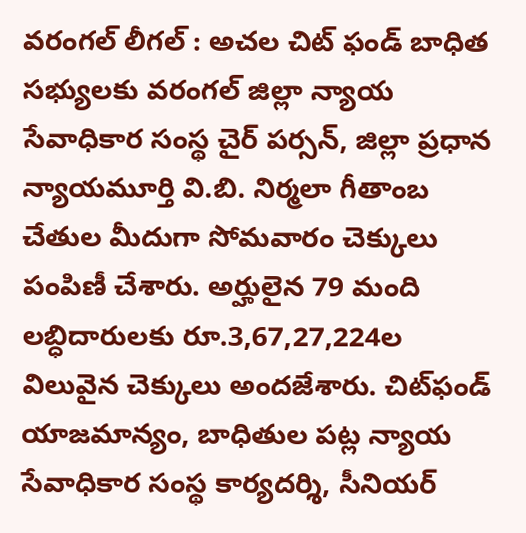వరంగల్‌ లీగల్‌ : అచల చిట్‌ ఫండ్‌ బాధిత సభ్యులకు వరంగల్‌ జిల్లా న్యాయ సేవాధికార సంస్థ చైర్‌ పర్సన్‌, జిల్లా ప్రధాన న్యాయమూర్తి వి.బి. నిర్మలా గీతాంబ చేతుల మీదుగా సోమవారం చెక్కులు పంపిణీ చేశారు. అర్హులైన 79 మంది లబ్ధిదారులకు రూ.3,67,27,224ల విలువైన చెక్కులు అందజేశారు. చిట్‌ఫండ్‌ యాజమాన్యం, బాధితుల పట్ల న్యాయ సేవాధికార సంస్థ కార్యదర్శి, సీనియర్‌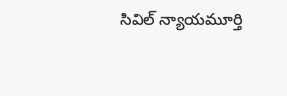సివిల్‌ న్యాయమూర్తి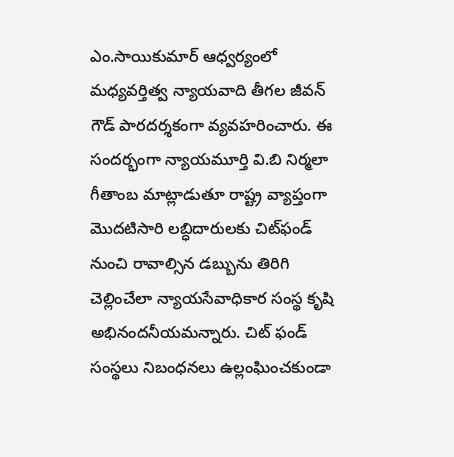ఎం.సాయికుమార్‌ ఆధ్వర్యంలో మధ్యవర్తిత్వ న్యాయవాది తీగల జీవన్‌ గౌడ్‌ పారదర్శకంగా వ్యవహరించారు. ఈ సందర్భంగా న్యాయమూర్తి వి.బి నిర్మలా గీతాంబ మాట్లాడుతూ రాష్ట్ర వ్యాప్తంగా మొదటిసారి లబ్ధిదారులకు చిట్‌ఫండ్‌ నుంచి రావాల్సిన డబ్బును తిరిగి చెల్లించేలా న్యాయసేవాధికార సంస్థ కృషి అభినందనీయమన్నారు. చిట్‌ ఫండ్‌ సంస్థలు నిబంధనలు ఉల్లంఘించకుండా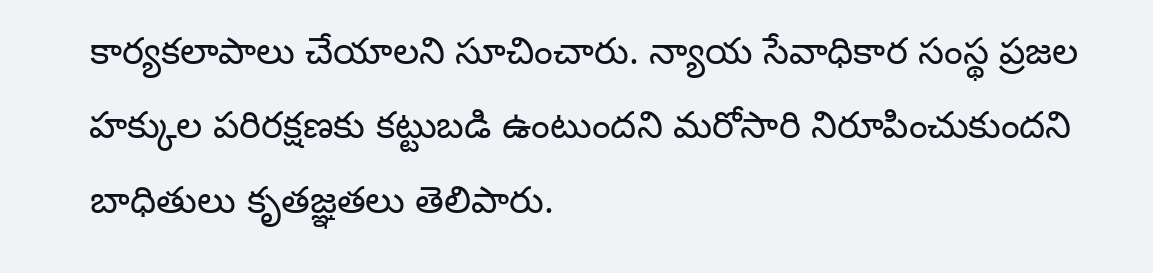కార్యకలాపాలు చేయాలని సూచించారు. న్యాయ సేవాధికార సంస్థ ప్రజల హక్కుల పరిరక్షణకు కట్టుబడి ఉంటుందని మరోసారి నిరూపించుకుందని బాధితులు కృతజ్ఞతలు తెలిపారు.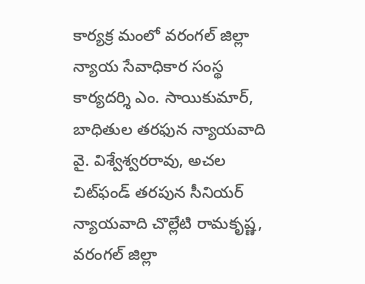కార్యక్ర మంలో వరంగల్‌ జిల్లా న్యాయ సేవాధికార సంస్థ కార్యదర్శి ఎం. సాయికుమార్‌, బాధితుల తరఫున న్యాయవాది వై. విశ్వేశ్వరరావు, అచల చిట్‌ఫండ్‌ తరపున సీనియర్‌ న్యాయవాది చొల్లేటి రామకృష్ణ, వరంగల్‌ జిల్లా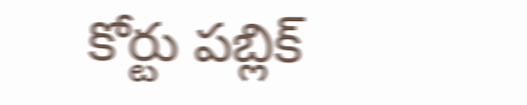కోర్టు పబ్లిక్‌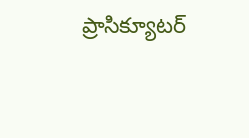ప్రాసిక్యూటర్‌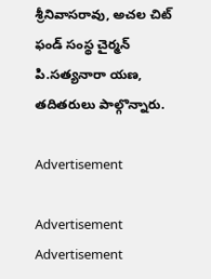శ్రీనివాసరావు, అచల చిట్‌ ఫండ్‌ సంస్థ చైర్మన్‌ పి.సత్యనారా యణ, తదితరులు పాల్గొన్నారు.

Advertisement

Advertisement
Advertisement